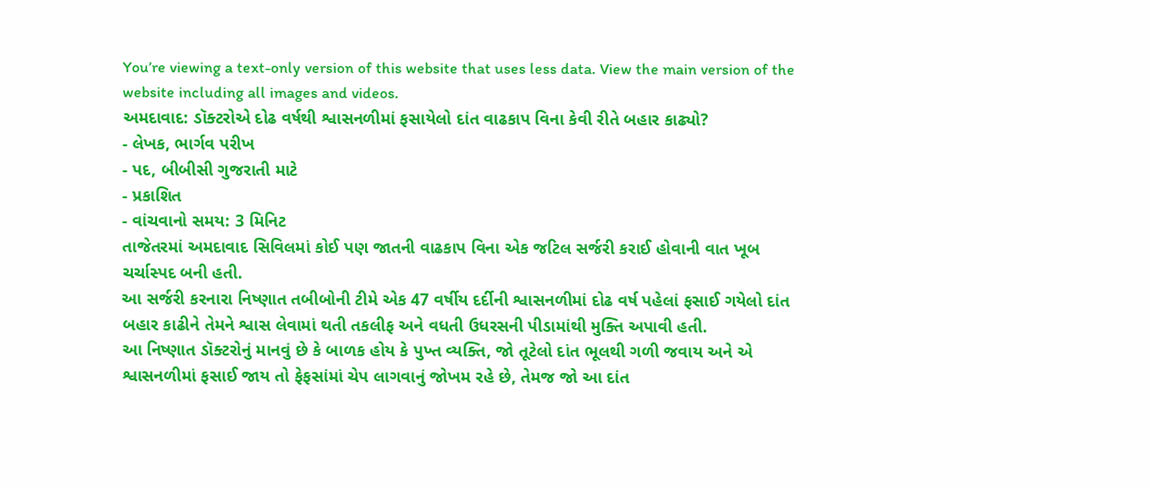You’re viewing a text-only version of this website that uses less data. View the main version of the website including all images and videos.
અમદાવાદ: ડૉક્ટરોએ દોઢ વર્ષથી શ્વાસનળીમાં ફસાયેલો દાંત વાઢકાપ વિના કેવી રીતે બહાર કાઢ્યો?
- લેખક, ભાર્ગવ પરીખ
- પદ, બીબીસી ગુજરાતી માટે
- પ્રકાશિત
- વાંચવાનો સમય: 3 મિનિટ
તાજેતરમાં અમદાવાદ સિવિલમાં કોઈ પણ જાતની વાઢકાપ વિના એક જટિલ સર્જરી કરાઈ હોવાની વાત ખૂબ ચર્ચાસ્પદ બની હતી.
આ સર્જરી કરનારા નિષ્ણાત તબીબોની ટીમે એક 47 વર્ષીય દર્દીની શ્વાસનળીમાં દોઢ વર્ષ પહેલાં ફસાઈ ગયેલો દાંત બહાર કાઢીને તેમને શ્વાસ લેવામાં થતી તકલીફ અને વધતી ઉધરસની પીડામાંથી મુક્તિ અપાવી હતી.
આ નિષ્ણાત ડૉક્ટરોનું માનવું છે કે બાળક હોય કે પુખ્ત વ્યક્તિ, જો તૂટેલો દાંત ભૂલથી ગળી જવાય અને એ શ્વાસનળીમાં ફસાઈ જાય તો ફેફસાંમાં ચેપ લાગવાનું જોખમ રહે છે, તેમજ જો આ દાંત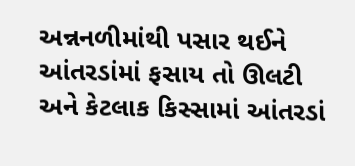અન્નનળીમાંથી પસાર થઈને આંતરડાંમાં ફસાય તો ઊલટી અને કેટલાક કિસ્સામાં આંતરડાં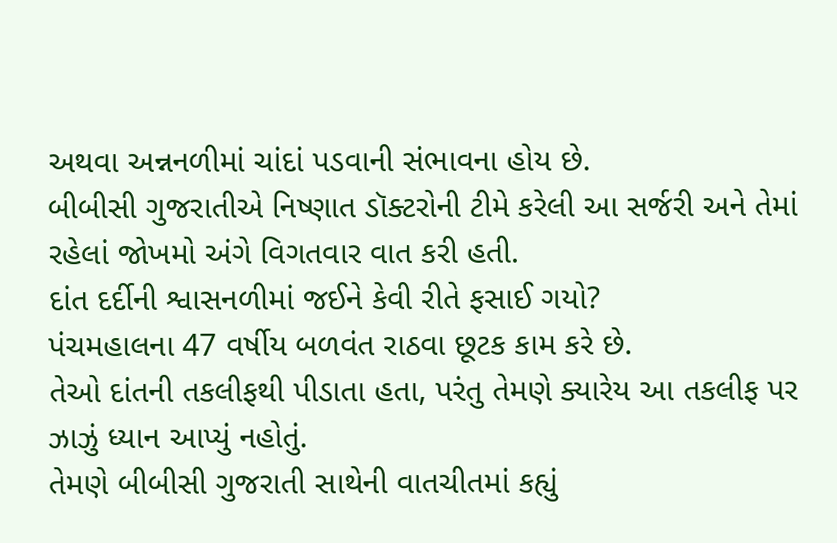અથવા અન્નનળીમાં ચાંદાં પડવાની સંભાવના હોય છે.
બીબીસી ગુજરાતીએ નિષ્ણાત ડૉક્ટરોની ટીમે કરેલી આ સર્જરી અને તેમાં રહેલાં જોખમો અંગે વિગતવાર વાત કરી હતી.
દાંત દર્દીની શ્વાસનળીમાં જઈને કેવી રીતે ફસાઈ ગયો?
પંચમહાલના 47 વર્ષીય બળવંત રાઠવા છૂટક કામ કરે છે.
તેઓ દાંતની તકલીફથી પીડાતા હતા, પરંતુ તેમણે ક્યારેય આ તકલીફ પર ઝાઝું ધ્યાન આપ્યું નહોતું.
તેમણે બીબીસી ગુજરાતી સાથેની વાતચીતમાં કહ્યું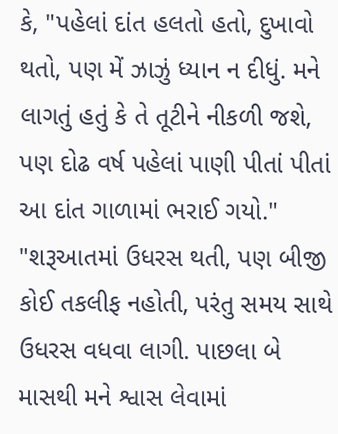કે, "પહેલાં દાંત હલતો હતો, દુખાવો થતો, પણ મેં ઝાઝું ધ્યાન ન દીધું. મને લાગતું હતું કે તે તૂટીને નીકળી જશે, પણ દોઢ વર્ષ પહેલાં પાણી પીતાં પીતાં આ દાંત ગાળામાં ભરાઈ ગયો."
"શરૂઆતમાં ઉધરસ થતી, પણ બીજી કોઈ તકલીફ નહોતી, પરંતુ સમય સાથે ઉધરસ વધવા લાગી. પાછલા બે માસથી મને શ્વાસ લેવામાં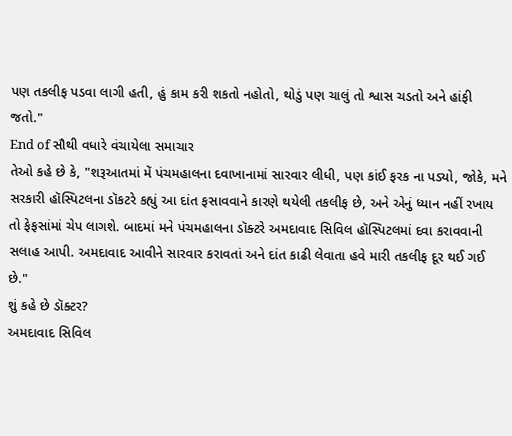પણ તકલીફ પડવા લાગી હતી, હું કામ કરી શકતો નહોતો, થોડું પણ ચાલું તો શ્વાસ ચડતો અને હાંફી જતો."
End of સૌથી વધારે વંચાયેલા સમાચાર
તેઓ કહે છે કે, "શરૂઆતમાં મેં પંચમહાલના દવાખાનામાં સારવાર લીધી, પણ કાંઈ ફરક ના પડ્યો, જોકે, મને સરકારી હૉસ્પિટલના ડૉકટરે કહ્યું આ દાંત ફસાવવાને કારણે થયેલી તકલીફ છે, અને એનું ધ્યાન નહીં રખાય તો ફેફસાંમાં ચેપ લાગશે. બાદમાં મને પંચમહાલના ડૉક્ટરે અમદાવાદ સિવિલ હૉસ્પિટલમાં દવા કરાવવાની સલાહ આપી. અમદાવાદ આવીને સારવાર કરાવતાં અને દાંત કાઢી લેવાતા હવે મારી તકલીફ દૂર થઈ ગઈ છે."
શું કહે છે ડૉક્ટર?
અમદાવાદ સિવિલ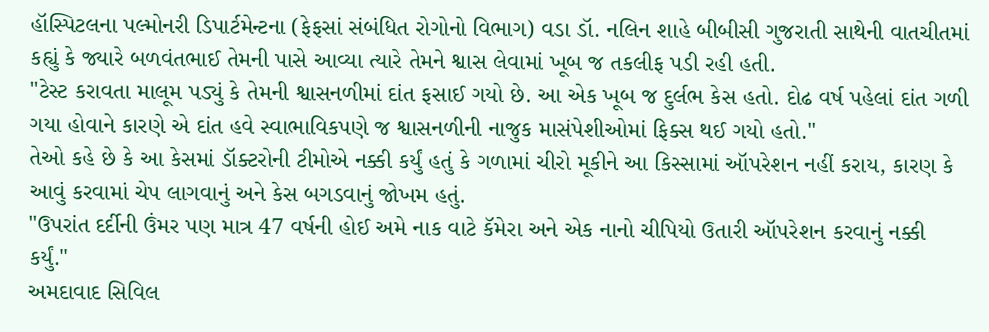હૉસ્પિટલના પલ્મોનરી ડિપાર્ટમેન્ટના (ફેફસાં સંબંધિત રોગોનો વિભાગ) વડા ડૉ. નલિન શાહે બીબીસી ગુજરાતી સાથેની વાતચીતમાં કહ્યું કે જ્યારે બળવંતભાઈ તેમની પાસે આવ્યા ત્યારે તેમને શ્વાસ લેવામાં ખૂબ જ તકલીફ પડી રહી હતી.
"ટેસ્ટ કરાવતા માલૂમ પડ્યું કે તેમની શ્વાસનળીમાં દાંત ફસાઈ ગયો છે. આ એક ખૂબ જ દુર્લભ કેસ હતો. દોઢ વર્ષ પહેલાં દાંત ગળી ગયા હોવાને કારણે એ દાંત હવે સ્વાભાવિકપણે જ શ્વાસનળીની નાજુક માસંપેશીઓમાં ફિક્સ થઈ ગયો હતો."
તેઓ કહે છે કે આ કેસમાં ડૉક્ટરોની ટીમોએ નક્કી કર્યું હતું કે ગળામાં ચીરો મૂકીને આ કિસ્સામાં ઑપરેશન નહીં કરાય, કારણ કે આવું કરવામાં ચેપ લાગવાનું અને કેસ બગડવાનું જોખમ હતું.
"ઉપરાંત દર્દીની ઉંમર પણ માત્ર 47 વર્ષની હોઈ અમે નાક વાટે કૅમેરા અને એક નાનો ચીપિયો ઉતારી ઑપરેશન કરવાનું નક્કી કર્યું."
અમદાવાદ સિવિલ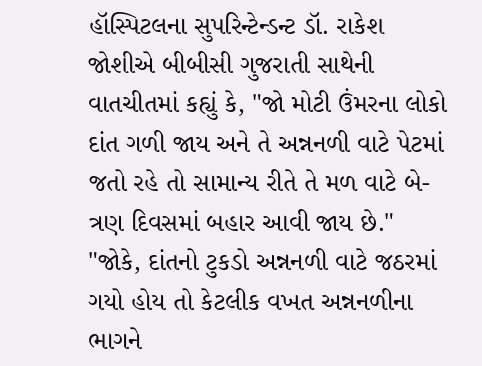હૉસ્પિટલના સુપરિન્ટેન્ડન્ટ ડૉ. રાકેશ જોશીએ બીબીસી ગુજરાતી સાથેની વાતચીતમાં કહ્યું કે, "જો મોટી ઉંમરના લોકો દાંત ગળી જાય અને તે અન્નનળી વાટે પેટમાં જતો રહે તો સામાન્ય રીતે તે મળ વાટે બે-ત્રણ દિવસમાં બહાર આવી જાય છે."
"જોકે, દાંતનો ટુકડો અન્નનળી વાટે જઠરમાં ગયો હોય તો કેટલીક વખત અન્નનળીના ભાગને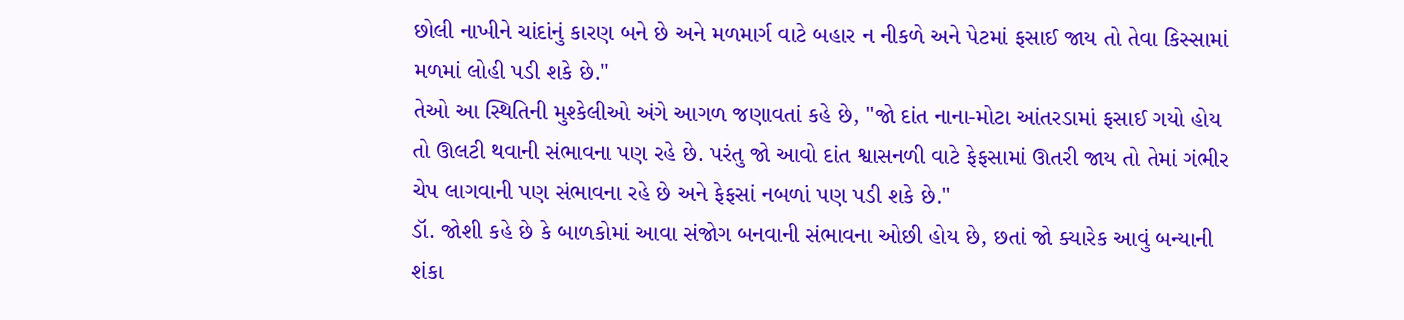છોલી નાખીને ચાંદાંનું કારણ બને છે અને મળમાર્ગ વાટે બહાર ન નીકળે અને પેટમાં ફસાઈ જાય તો તેવા કિસ્સામાં મળમાં લોહી પડી શકે છે."
તેઓ આ સ્થિતિની મુશ્કેલીઓ અંગે આગળ જણાવતાં કહે છે, "જો દાંત નાના-મોટા આંતરડામાં ફસાઈ ગયો હોય તો ઊલટી થવાની સંભાવના પણ રહે છે. પરંતુ જો આવો દાંત શ્વાસનળી વાટે ફેફસામાં ઊતરી જાય તો તેમાં ગંભીર ચેપ લાગવાની પણ સંભાવના રહે છે અને ફેફસાં નબળાં પણ પડી શકે છે."
ડૉ. જોશી કહે છે કે બાળકોમાં આવા સંજોગ બનવાની સંભાવના ઓછી હોય છે, છતાં જો ક્યારેક આવું બન્યાની શંકા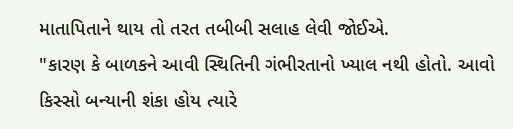માતાપિતાને થાય તો તરત તબીબી સલાહ લેવી જોઈએ.
"કારણ કે બાળકને આવી સ્થિતિની ગંભીરતાનો ખ્યાલ નથી હોતો. આવો કિસ્સો બન્યાની શંકા હોય ત્યારે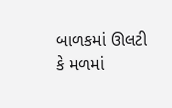બાળકમાં ઊલટી કે મળમાં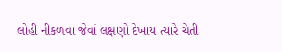લોહી નીકળવા જેવાં લક્ષણો દેખાય ત્યારે ચેતી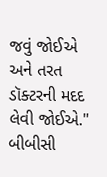જવું જોઈએ અને તરત ડૉક્ટરની મદદ લેવી જોઈએ."
બીબીસી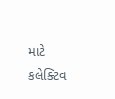માટે કલેક્ટિવ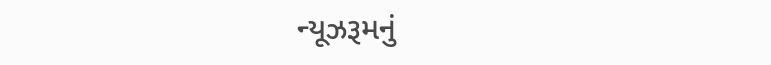ન્યૂઝરૂમનું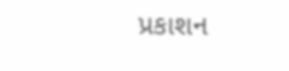પ્રકાશન